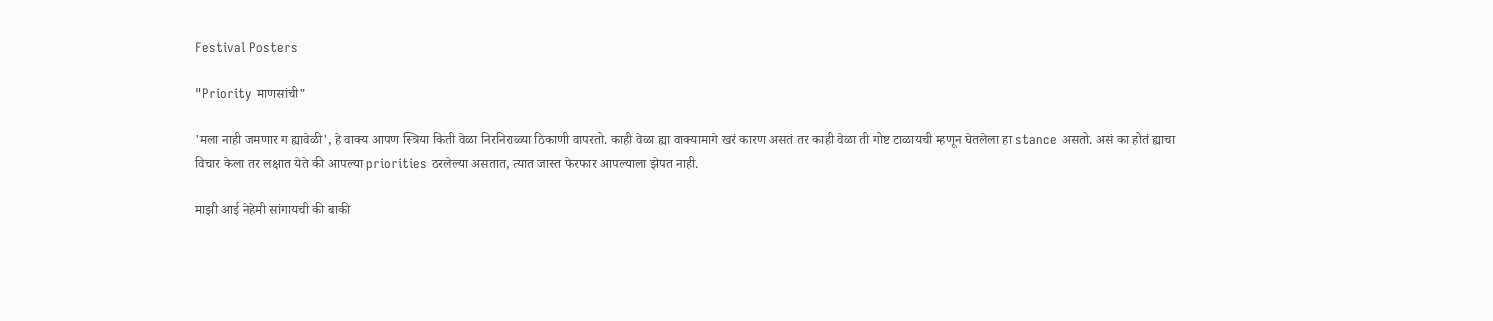Festival Posters

"Priority माणसांची"

'मला नाही जमणार ग ह्यावेळी', हे वाक्य आपण स्त्रिया किती वेळा निरनिराळ्या ठिकाणी वापरतो. काही वेळा ह्या वाक्यामागे खरं कारण असतं तर काही वेळा ती गोष्ट टाळायची म्हणून घेतलेला हा stance असतो. असं का होतं ह्याचा विचार केला तर लक्षात येते की आपल्या priorities ठरलेल्या असतात, त्यात जास्त फेरफार आपल्याला झेपत नाही.

माझी आई नेहेमी सांगायची की बाकी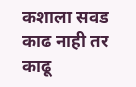कशाला सवड काढ नाही तर काढू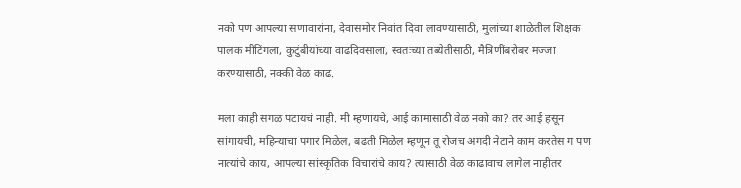नको पण आपल्या सणावारांना, देवासमोर निवांत दिवा लावण्यासाठी, मुलांच्या शाळेतील शिक्षक पालक मीटिंगला, कुटुंबीयांच्या वाढदिवसाला, स्वतःच्या तब्येतीसाठी, मैत्रिणींबरोबर मज्जा करण्यासाठी, नक्की वेळ काढ.

मला काही सगळ पटायचं नाही. मी म्हणायचे, आई कामासाठी वेळ नको का? तर आई हसून सांगायची, महिन्याचा पगार मिळेल, बढती मिळेल म्हणून तू रोजच अगदी नेटाने काम करतेस ग पण नात्यांचे काय, आपल्या सांस्कृतिक विचारांचे काय? त्यासाठी वेळ काढावाच लागेल नाहीतर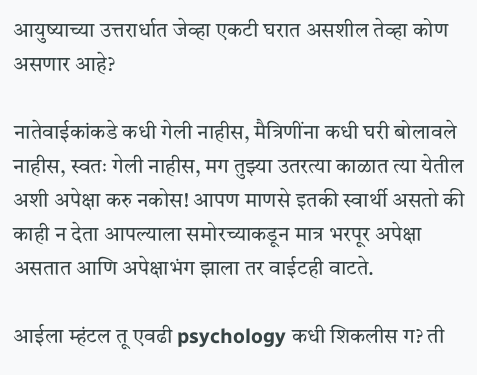आयुष्याच्या उत्तरार्धात जेव्हा एकटी घरात असशील तेव्हा कोण असणार आहे?

नातेवाईकांकडे कधी गेली नाहीस, मैत्रिणींना कधी घरी बोलावले नाहीस, स्वतः गेली नाहीस, मग तुझ्या उतरत्या काळात त्या येतील अशी अपेक्षा करु नकोस! आपण माणसे इतकी स्वार्थी असतो की काही न देता आपल्याला समोरच्याकडून मात्र भरपूर अपेक्षा असतात आणि अपेक्षाभंग झाला तर वाईटही वाटते.

आईला म्हंटल तू एवढी psychology कधी शिकलीस ग? ती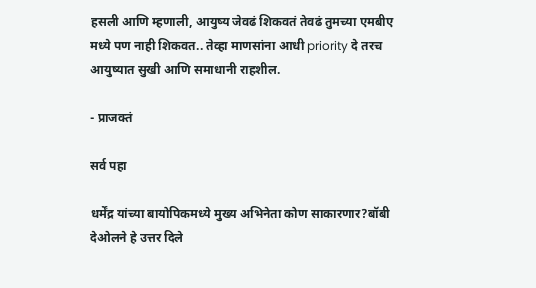हसली आणि म्हणाली, आयुष्य जेवढं शिकवतं तेवढं तुमच्या एमबीए मध्ये पण नाही शिकवत.. तेव्हा माणसांना आधी priority दे तरच आयुष्यात सुखी आणि समाधानी राहशील.

- प्राजक्तं

सर्व पहा

धर्मेंद्र यांच्या बायोपिकमध्ये मुख्य अभिनेता कोण साकारणार?बॉबी देओलने हे उत्तर दिले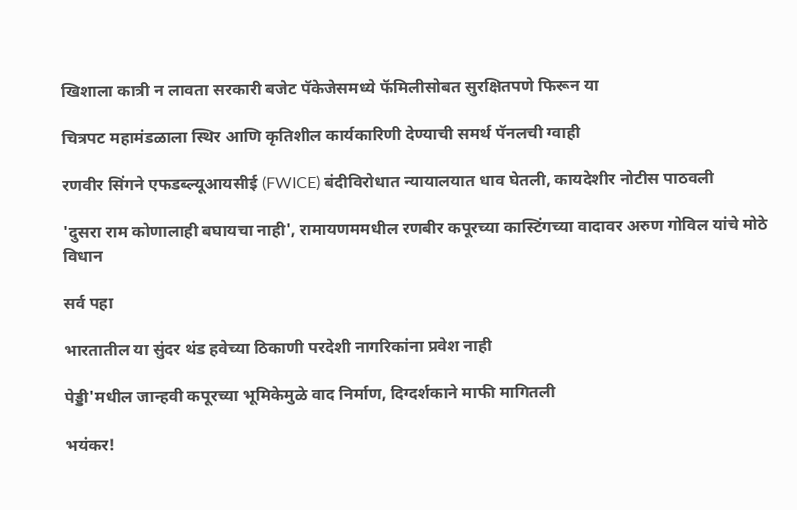खिशाला कात्री न लावता सरकारी बजेट पॅकेजेसमध्ये फॅमिलीसोबत सुरक्षितपणे फिरून या

चित्रपट महामंडळाला स्थिर आणि कृतिशील कार्यकारिणी देण्याची समर्थ पॅनलची ग्वाही

रणवीर सिंगने एफडब्ल्यूआयसीई (FWICE) बंदीविरोधात न्यायालयात धाव घेतली, कायदेशीर नोटीस पाठवली

'दुसरा राम कोणालाही बघायचा नाही', रामायणममधील रणबीर कपूरच्या कास्टिंगच्या वादावर अरुण गोविल यांचे मोठे विधान

सर्व पहा

भारतातील या सुंदर थंड हवेच्या ठिकाणी परदेशी नागरिकांना प्रवेश नाही

पेड्डी'मधील जान्हवी कपूरच्या भूमिकेमुळे वाद निर्माण, दिग्दर्शकाने माफी मागितली

भयंकर!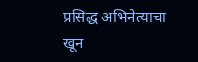प्रसिद्ध अभिनेत्याचा खून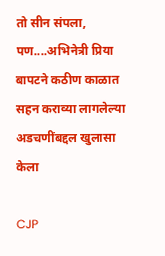तो सीन संपला, पण....अभिनेत्री प्रिया बापटने कठीण काळात सहन कराव्या लागलेल्या अडचणींबद्दल खुलासा केला

CJP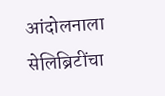आंदोलनाला सेलिब्रिटींचा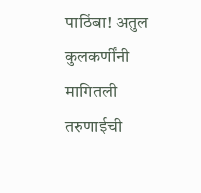पाठिंबा! अतुल कुलकर्णींनी मागितली तरुणाईची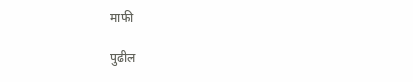माफी

पुढील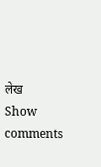लेख
Show comments